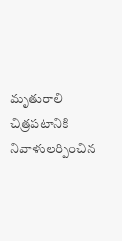మృతురాలి చిత్రపటానికి నివాళులర్పించిన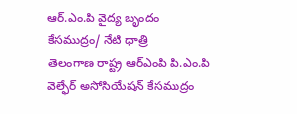ఆర్.ఎం.పి వైద్య బృందం
కేసముద్రం/ నేటి ధాత్రి
తెలంగాణ రాష్ట్ర ఆర్ఎంపి పి.ఎం.పి వెల్ఫేర్ అసోసియేషన్ కేసముద్రం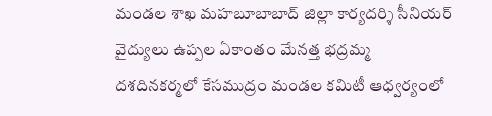మండల శాఖ మహబూబాబాద్ జిల్లా కార్యదర్శి సీనియర్ వైద్యులు ఉప్పల ఏకాంతం మేనత్త భద్రమ్మ దశదినకర్మలో కేసముద్రం మండల కమిటీ ఆధ్వర్యంలో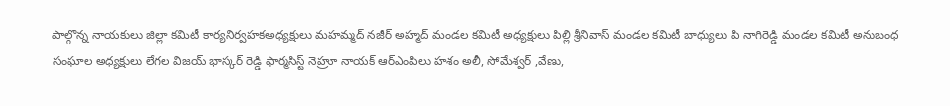పాల్గొన్న నాయకులు జిల్లా కమిటీ కార్యనిర్వహకఅధ్యక్షులు మహమ్మద్ నజీర్ అహ్మద్ మండల కమిటీ అధ్యక్షులు పిల్లి శ్రీనివాస్ మండల కమిటీ బాధ్యులు పి నాగిరెడ్డి మండల కమిటీ అనుబంధ సంఘాల అధ్యక్షులు లేగల విజయ్ భాస్కర్ రెడ్డి ఫార్మసిస్ట్ నెహ్రూ నాయక్ ఆర్ఎంపిలు హశం అలీ, సోమేశ్వర్ ,వేణు,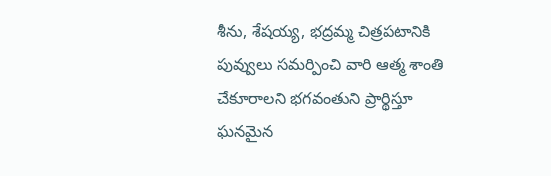శీను, శేషయ్య, భద్రమ్మ చిత్రపటానికి పువ్వులు సమర్పించి వారి ఆత్మ శాంతి చేకూరాలని భగవంతుని ప్రార్థిస్తూ ఘనమైన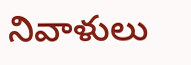నివాళులు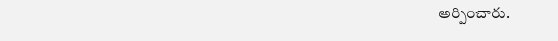అర్పించారు.